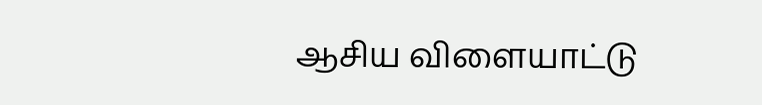ஆசிய விளையாட்டு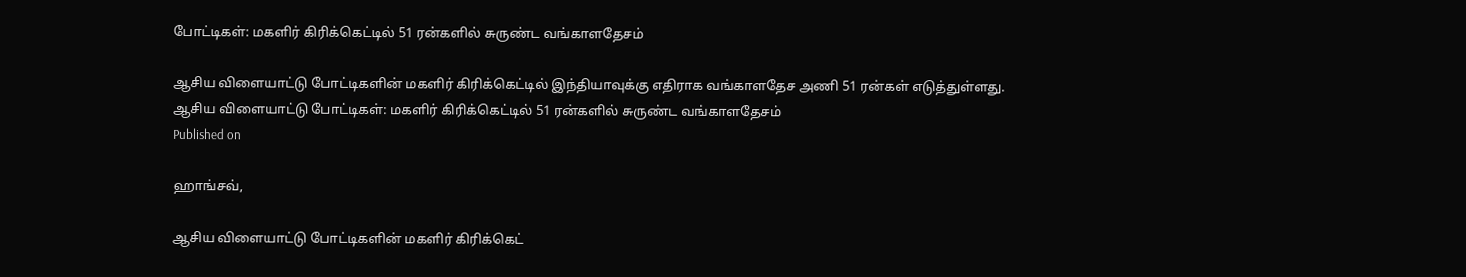போட்டிகள்: மகளிர் கிரிக்கெட்டில் 51 ரன்களில் சுருண்ட வங்காளதேசம்

ஆசிய விளையாட்டு போட்டிகளின் மகளிர் கிரிக்கெட்டில் இந்தியாவுக்கு எதிராக வங்காளதேச அணி 51 ரன்கள் எடுத்துள்ளது.
ஆசிய விளையாட்டு போட்டிகள்: மகளிர் கிரிக்கெட்டில் 51 ரன்களில் சுருண்ட வங்காளதேசம்
Published on

ஹாங்சவ்,

ஆசிய விளையாட்டு போட்டிகளின் மகளிர் கிரிக்கெட்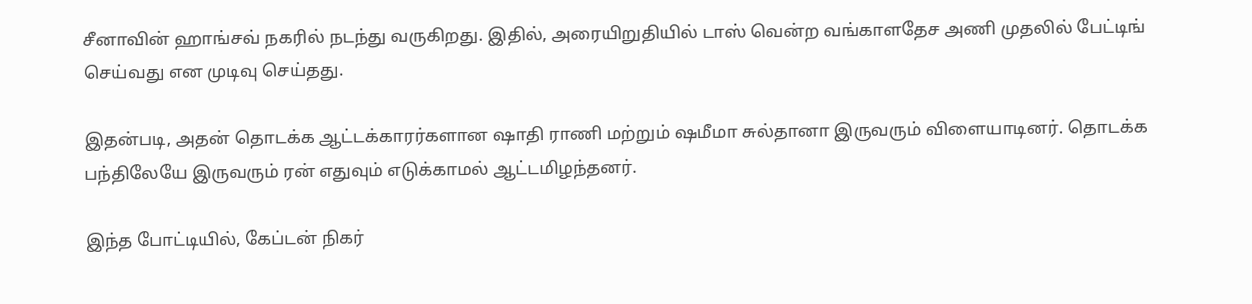சீனாவின் ஹாங்சவ் நகரில் நடந்து வருகிறது. இதில், அரையிறுதியில் டாஸ் வென்ற வங்காளதேச அணி முதலில் பேட்டிங் செய்வது என முடிவு செய்தது.

இதன்படி, அதன் தொடக்க ஆட்டக்காரர்களான ஷாதி ராணி மற்றும் ஷமீமா சுல்தானா இருவரும் விளையாடினர். தொடக்க பந்திலேயே இருவரும் ரன் எதுவும் எடுக்காமல் ஆட்டமிழந்தனர்.

இந்த போட்டியில், கேப்டன் நிகர்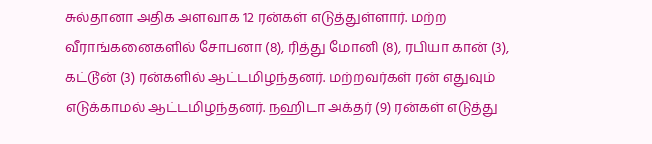சுல்தானா அதிக அளவாக 12 ரன்கள் எடுத்துள்ளார். மற்ற வீராங்கனைகளில் சோபனா (8), ரித்து மோனி (8), ரபியா கான் (3), கட்டூன் (3) ரன்களில் ஆட்டமிழந்தனர். மற்றவர்கள் ரன் எதுவும் எடுக்காமல் ஆட்டமிழந்தனர். நஹிடா அக்தர் (9) ரன்கள் எடுத்து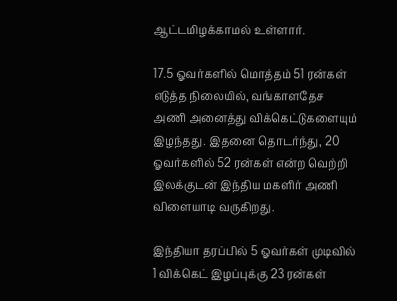ஆட்டமிழக்காமல் உள்ளார்.

17.5 ஓவர்களில் மொத்தம் 51 ரன்கள் எடுத்த நிலையில், வங்காளதேச அணி அனைத்து விக்கெட்டுகளையும் இழந்தது. இதனை தொடர்ந்து, 20 ஓவர்களில் 52 ரன்கள் என்ற வெற்றி இலக்குடன் இந்திய மகளிர் அணி விளையாடி வருகிறது.

இந்தியா தரப்பில் 5 ஓவர்கள் முடிவில் 1 விக்கெட் இழப்புக்கு 23 ரன்கள்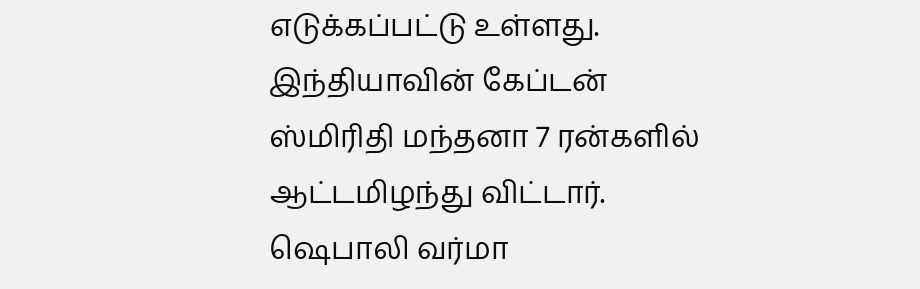எடுக்கப்பட்டு உள்ளது. இந்தியாவின் கேப்டன் ஸ்மிரிதி மந்தனா 7 ரன்களில் ஆட்டமிழந்து விட்டார். ஷெபாலி வர்மா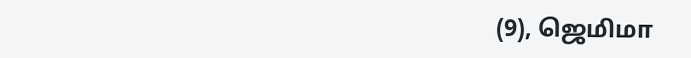(9), ஜெமிமா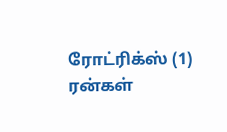ரோட்ரிக்ஸ் (1) ரன்கள்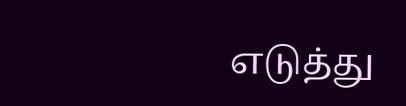எடுத்து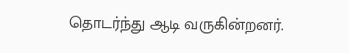தொடர்ந்து ஆடி வருகின்றனர்.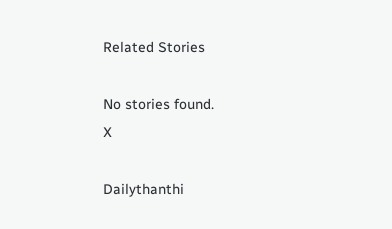Related Stories

No stories found.
X

Dailythanthi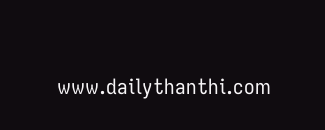www.dailythanthi.com